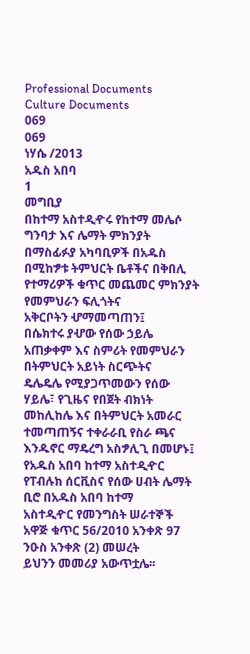Professional Documents
Culture Documents
069
069
ነሃሴ /2013
አዱስ አበባ
1
መግቢያ
በከተማ አስተዲዯሩ የከተማ መሌሶ ግንባታ እና ሌማት ምክንያት በማስፊፉያ አካባቢዎች በአዱስ
በሚከፇቱ ትምህርት ቤቶችና በቅበሊ የተማሪዎች ቁጥር መጨመር ምክንያት የመምህራን ፍሊጎትና
አቅርቦትን ሇማመጣጠን፤
በሴክተሩ ያሇው የሰው ኃይሌ አጠቃቀም እና ስምሪት የመምህራን በትምህርት አይነት ስርጭትና
ዴሌዴሌ የሚያጋጥመውን የሰው ሃይሌ፣ የጊዜና የበጀት ብክነት መከሊከሌ እና በትምህርት አመራር
ተመጣጠኝና ተቀራራቢ የስራ ጫና እንዱኖር ማዴረግ አስፇሊጊ በመሆኑ፤
የአዱስ አበባ ከተማ አስተዲዯር የፐብሉክ ሰርቪስና የሰው ሀብት ሌማት ቢሮ በአዱስ አበባ ከተማ
አስተዲዯር የመንግስት ሠራተኞች አዋጅ ቁጥር 56/2010 አንቀጽ 97 ንዑስ አንቀጽ (2) መሠረት
ይህንን መመሪያ አውጥቷሌ፡፡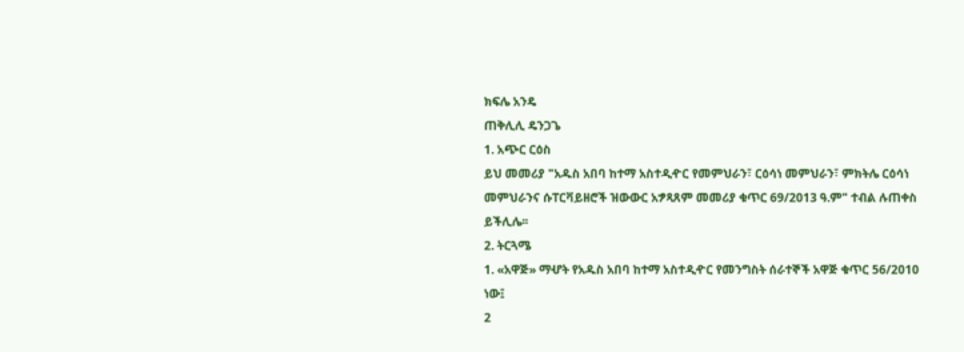ክፍሌ አንዴ
ጠቅሊሊ ዴንጋጌ
1. አጭር ርዕስ
ይህ መመሪያ "አዱስ አበባ ከተማ አስተዲዯር የመምህራን፣ ርዕሳነ መምህራን፣ ምክትሌ ርዕሳነ
መምህራንና ሱፐርቫይዘሮች ዝውውር አፇጻጸም መመሪያ ቁጥር 69/2013 ዓ.ም" ተብል ሉጠቀስ
ይችሊሌ፡፡
2. ትርጓሜ
1. «አዋጅ» ማሇት የአዱስ አበባ ከተማ አስተዲዯር የመንግስት ሰራተኞች አዋጅ ቁጥር 56/2010
ነው፤
2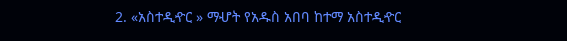2. «አስተዲዯር » ማሇት የአዱስ አበባ ከተማ አስተዲዯር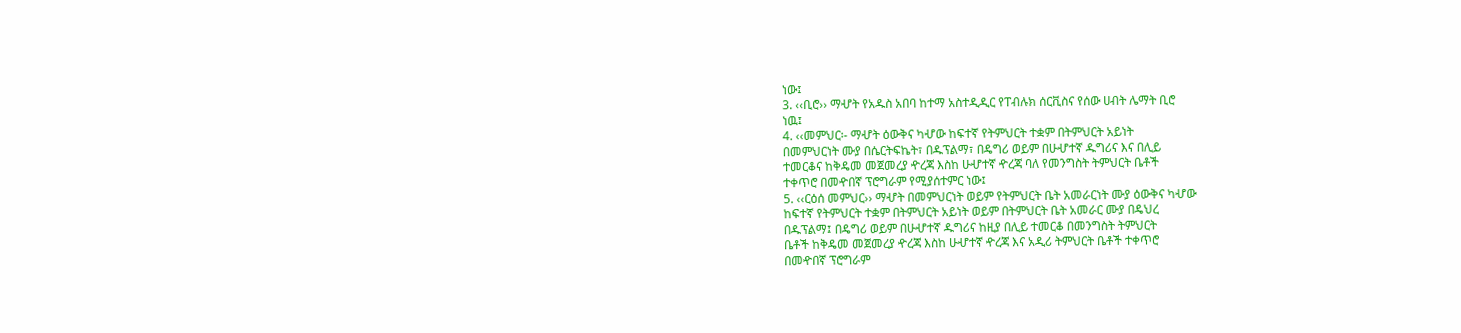ነው፤
3. ‹‹ቢሮ›› ማሇት የአዱስ አበባ ከተማ አስተዲዲር የፐብሉክ ሰርቪስና የሰው ሀብት ሌማት ቢሮ
ነዉ፤
4. ‹‹መምህር፡- ማሇት ዕውቅና ካሇው ከፍተኛ የትምህርት ተቋም በትምህርት አይነት
በመምህርነት ሙያ በሴርትፍኬት፣ በዱፕልማ፣ በዴግሪ ወይም በሁሇተኛ ዱግሪና እና በሊይ
ተመርቆና ከቅዴመ መጀመረያ ዯረጃ እስከ ሁሇተኛ ዯረጃ ባለ የመንግስት ትምህርት ቤቶች
ተቀጥሮ በመዯበኛ ፕሮግራም የሚያሰተምር ነው፤
5. ‹‹ርዕሰ መምህር›› ማሇት በመምህርነት ወይም የትምህርት ቤት አመራርነት ሙያ ዕውቅና ካሇው
ከፍተኛ የትምህርት ተቋም በትምህርት አይነት ወይም በትምህርት ቤት አመራር ሙያ በዴህረ
በዱፕልማ፤ በዴግሪ ወይም በሁሇተኛ ዱግሪና ከዚያ በሊይ ተመርቆ በመንግስት ትምህርት
ቤቶች ከቅዴመ መጀመረያ ዯረጃ እስከ ሁሇተኛ ዯረጃ እና አዲሪ ትምህርት ቤቶች ተቀጥሮ
በመዯበኛ ፕሮግራም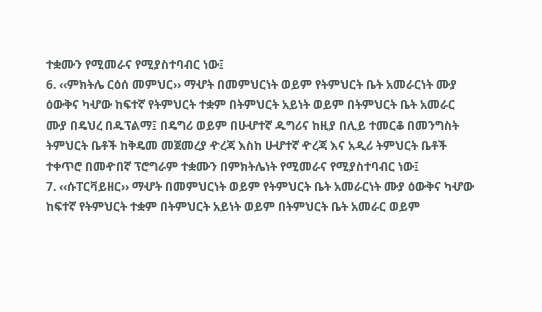ተቋሙን የሚመራና የሚያስተባብር ነው፤
6. ‹‹ምክትሌ ርዕሰ መምህር›› ማሇት በመምህርነት ወይም የትምህርት ቤት አመራርነት ሙያ
ዕውቅና ካሇው ከፍተኛ የትምህርት ተቋም በትምህርት አይነት ወይም በትምህርት ቤት አመራር
ሙያ በዴህረ በዱፕልማ፤ በዴግሪ ወይም በሁሇተኛ ዱግሪና ከዚያ በሊይ ተመርቆ በመንግስት
ትምህርት ቤቶች ከቅዴመ መጀመረያ ዯረጃ እስከ ሁሇተኛ ዯረጃ እና አዲሪ ትምህርት ቤቶች
ተቀጥሮ በመዯበኛ ፕሮግራም ተቋሙን በምክትሌነት የሚመራና የሚያስተባብር ነው፤
7. ‹‹ሱፐርቫይዘር›› ማሇት በመምህርነት ወይም የትምህርት ቤት አመራርነት ሙያ ዕውቅና ካሇው
ከፍተኛ የትምህርት ተቋም በትምህርት አይነት ወይም በትምህርት ቤት አመራር ወይም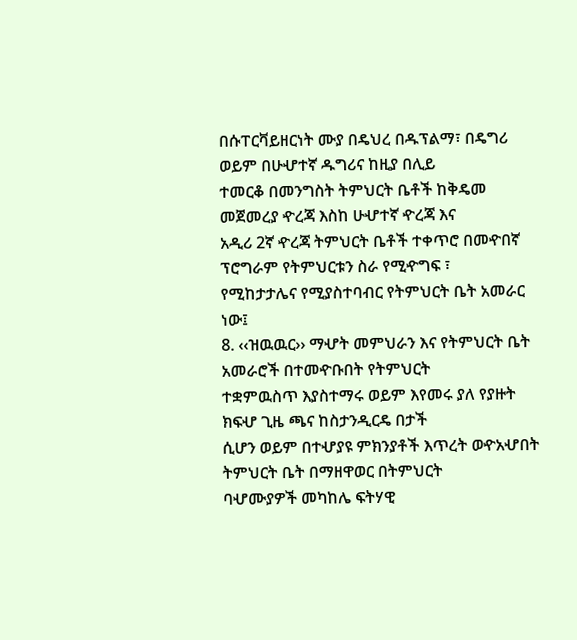በሱፐርቫይዘርነት ሙያ በዴህረ በዱፕልማ፣ በዴግሪ ወይም በሁሇተኛ ዱግሪና ከዚያ በሊይ
ተመርቆ በመንግስት ትምህርት ቤቶች ከቅዴመ መጀመረያ ዯረጃ እስከ ሁሇተኛ ዯረጃ እና
አዲሪ 2ኛ ዯረጃ ትምህርት ቤቶች ተቀጥሮ በመዯበኛ ፕሮግራም የትምህርቱን ስራ የሚዯግፍ ፣
የሚከታታሌና የሚያስተባብር የትምህርት ቤት አመራር ነው፤
8. ‹‹ዝዉዉር›› ማሇት መምህራን እና የትምህርት ቤት አመራሮች በተመዯቡበት የትምህርት
ተቋምዉስጥ እያስተማሩ ወይም እየመሩ ያለ የያዙት ክፍሇ ጊዜ ጫና ከስታንዲርዴ በታች
ሲሆን ወይም በተሇያዩ ምክንያቶች እጥረት ወዯአሇበት ትምህርት ቤት በማዘዋወር በትምህርት
ባሇሙያዎች መካከሌ ፍትሃዊ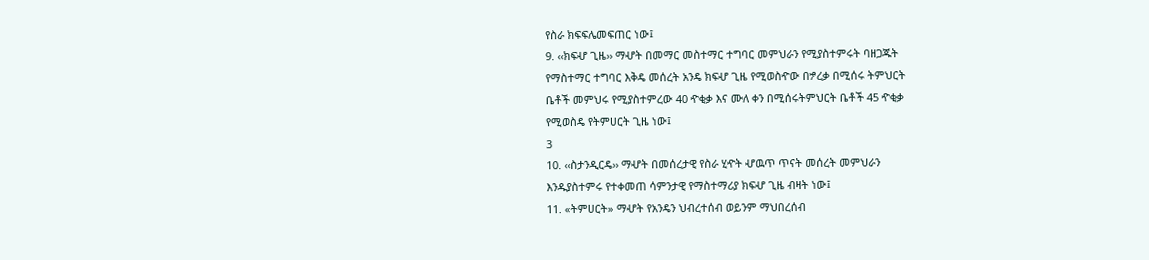የስራ ክፍፍሌመፍጠር ነው፤
9. ‹‹ክፍሇ ጊዜ›› ማሇት በመማር መስተማር ተግባር መምህራን የሚያስተምሩት ባዘጋጁት
የማስተማር ተግባር እቅዴ መሰረት አንዴ ክፍሇ ጊዜ የሚወስዯው በፇረቃ በሚሰሩ ትምህርት
ቤቶች መምህሩ የሚያስተምረው 40 ዯቂቃ እና ሙለ ቀን በሚሰሩትምህርት ቤቶች 45 ዯቂቃ
የሚወስዴ የትምሀርት ጊዜ ነው፤
3
10. ‹‹ስታንዲርዴ›› ማሇት በመሰረታዊ የስራ ሂዯት ሇዉጥ ጥናት መሰረት መምህራን
እንዱያስተምሩ የተቀመጠ ሳምንታዊ የማስተማሪያ ክፍሇ ጊዜ ብዛት ነው፤
11. «ትምሀርት» ማሇት የአንዴን ህብረተሰብ ወይንም ማህበረሰብ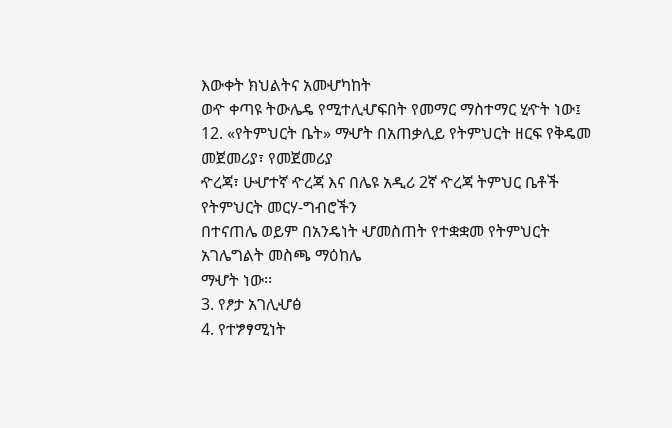እውቀት ክህልትና አመሇካከት
ወዯ ቀጣዩ ትውሌዴ የሚተሊሇፍበት የመማር ማስተማር ሂዯት ነው፤
12. «የትምህርት ቤት» ማሇት በአጠቃሊይ የትምህርት ዘርፍ የቅዴመ መጀመሪያ፣ የመጀመሪያ
ዯረጃ፣ ሁሇተኛ ዯረጃ እና በሌዩ አዲሪ 2ኛ ዯረጃ ትምህር ቤቶች የትምህርት መርሃ-ግብሮችን
በተናጠሌ ወይም በአንዴነት ሇመስጠት የተቋቋመ የትምህርት አገሌግልት መስጫ ማዕከሌ
ማሇት ነው፡፡
3. የፆታ አገሊሇፅ
4. የተፇፃሚነት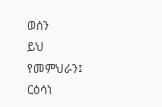ወሰን
ይህ የመምህራን፤ ርዕሳነ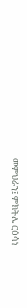መምህራን፤ ምክትሌ ርዕሳነ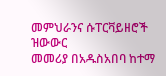መምህራንና ሱፐርቫይዘሮች ዝውውር
መመሪያ በአዱስአበባ ከተማ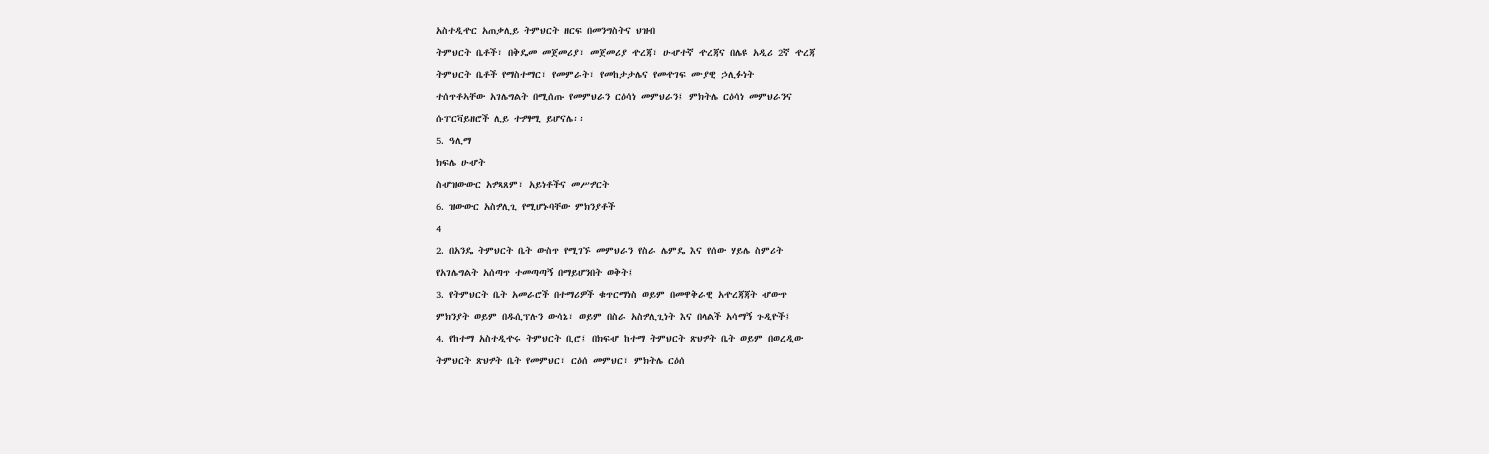አስተዲዯር አጠቃሊይ ትምህርት ዘርፍ በመንግስትና ህዝብ
ትምህርት ቤቶች፣ በቅዴመ መጀመሪያ፣ መጀመሪያ ዯረጃ፣ ሁሇተኛ ዯረጃና በሌዩ አዲሪ 2ኛ ዯረጃ
ትምህርት ቤቶች የማስተማር፣ የመምራት፣ የመከታታሌና የመዯገፍ ሙያዊ ኃሊፉነት
ተሰጥቶኣቸው አገሌግልት በሚሰጡ የመምህራን ርዕሳነ መምህራን፤ ምክትሌ ርዕሳነ መምህራንና
ሱፐርቫይዘሮች ሊይ ተፇፃሚ ይሆናሌ፡፡
5. ዓሊማ
ክፍሌ ሁሇት
ስሇዝውውር አፇጻጸም፣ አይነቶችና መሥፇርት
6. ዝውውር አስፇሊጊ የሚሆኑባቸው ምክንያቶች
4
2. በአንዴ ትምህርት ቤት ውስጥ የሚገኙ መምህራን የስራ ሌምዴ እና የሰው ሃይሌ ስምሪት
የአገሌግልት አሰጣጥ ተመጣጣኝ በማይሆንበት ወቅት፤
3. የትምህርት ቤት አመራሮች በተማሪዎች ቁጥርማነስ ወይም በመዋቅራዊ አዯረጃጃት ሇውጥ
ምክንያት ወይም በዱሲፕሉን ውሳኔ፣ ወይም በስራ አስፇሊጊነት እና በላልች አሳማኝ ጉዲዮች፤
4. የከተማ አስተዲዯሩ ትምህርት ቢሮ፤ በክፍሇ ከተማ ትምህርት ጽህፇት ቤት ወይም በወረዲው
ትምህርት ጽህፇት ቤት የመምህር፣ ርዕሰ መምህር፣ ምክትሌ ርዕሰ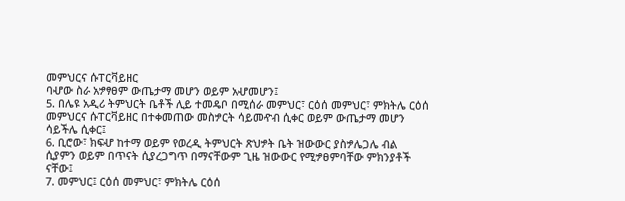መምህርና ሱፐርቫይዘር
ባሇው ስራ አፇፃፀም ውጤታማ መሆን ወይም አሇመሆን፤
5. በሌዩ አዲሪ ትምህርት ቤቶች ሊይ ተመዴቦ በሚሰራ መምህር፣ ርዕሰ መምህር፣ ምክትሌ ርዕሰ
መምህርና ሱፐርቫይዘር በተቀመጠው መስፇርት ሳይመዯብ ሲቀር ወይም ውጤታማ መሆን
ሳይችሌ ሲቀር፤
6. ቢሮው፣ ክፍሇ ከተማ ወይም የወረዲ ትምህርት ጽህፇት ቤት ዝውውር ያስፇሌጋሌ ብል
ሲያምን ወይም በጥናት ሲያረጋግጥ በማናቸውም ጊዜ ዝውውር የሚፇፀምባቸው ምክንያቶች
ናቸው፤
7. መምህር፤ ርዕሰ መምህር፣ ምክትሌ ርዕሰ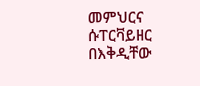መምህርና ሱፐርቫይዘር በእቅዲቸው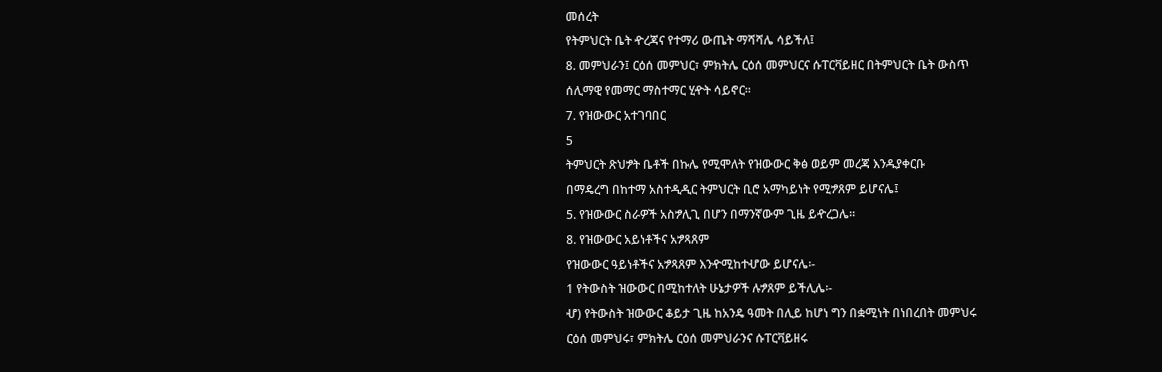መሰረት
የትምህርት ቤት ዯረጃና የተማሪ ውጤት ማሻሻሌ ሳይችለ፤
8. መምህራን፤ ርዕሰ መምህር፣ ምክትሌ ርዕሰ መምህርና ሱፐርቫይዘር በትምህርት ቤት ውስጥ
ሰሊማዊ የመማር ማስተማር ሂዯት ሳይኖር፡፡
7. የዝውውር አተገባበር
5
ትምህርት ጽህፇት ቤቶች በኩሌ የሚሞለት የዝውውር ቅፅ ወይም መረጃ እንዱያቀርቡ
በማዴረግ በከተማ አስተዲዲር ትምህርት ቢሮ አማካይነት የሚፇጸም ይሆናሌ፤
5. የዝውውር ስራዎች አስፇሊጊ በሆን በማንኛውም ጊዜ ይዯረጋሌ፡፡
8. የዝውውር አይነቶችና አፇጻጸም
የዝውውር ዓይነቶችና አፇጻጸም እንዯሚከተሇው ይሆናሌ፡-
1 የትውስት ዝውውር በሚከተለት ሁኔታዎች ሉፇጸም ይችሊሌ፡-
ሇ) የትውስት ዝውውር ቆይታ ጊዜ ከአንዴ ዓመት በሊይ ከሆነ ግን በቋሚነት በነበረበት መምህሩ
ርዕሰ መምህሩ፣ ምክትሌ ርዕሰ መምህራንና ሱፐርቫይዘሩ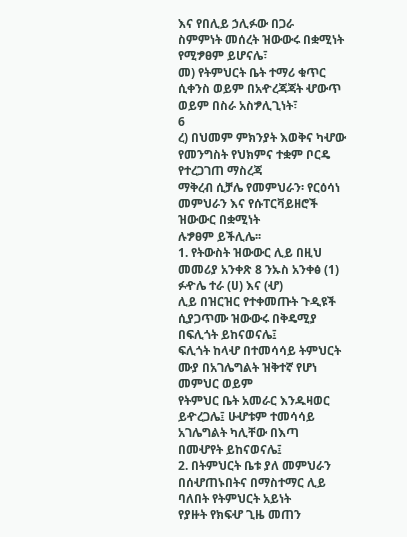እና የበሊይ ኃሊፉው በጋራ
ስምምነት መሰረት ዝውውሩ በቋሚነት የሚፇፀም ይሆናሌ፣
መ) የትምህርት ቤት ተማሪ ቁጥር ሲቀንስ ወይም በአዯረጃጃት ሇውጥ ወይም በስራ አስፇሊጊነት፣
6
ረ) በህመም ምክንያት እወቅና ካሇው የመንግስት የህክምና ተቋም ቦርዴ የተረጋገጠ ማስረጃ
ማቅረብ ሲቻሌ የመምህራን፡ የርዕሳነ መምህራን እና የሱፐርቫይዘሮች ዝውውር በቋሚነት
ሉፇፀም ይችሊሌ፡፡
1. የትውስት ዝውውር ሊይ በዚህ መመሪያ አንቀጽ 8 ንኡስ አንቀፅ (1) ፉዯሌ ተራ (ሀ) እና (ሇ)
ሊይ በዝርዝር የተቀመጡት ጉዲዩች ሲያጋጥሙ ዝውውሩ በቅዴሚያ በፍሊጎት ይከናወናሌ፤
ፍሊጎት ከላሇ በተመሳሳይ ትምህርት ሙያ በአገሌግልት ዝቅተኛ የሆነ መምህር ወይም
የትምህር ቤት አመራር እንዱዛወር ይዯረጋሌ፤ ሁሇቱም ተመሳሳይ አገሌግልት ካሊቸው በእጣ
በመሇየት ይከናወናሌ፤
2. በትምህርት ቤቱ ያለ መምህራን በሰሇጠኑበትና በማስተማር ሊይ ባለበት የትምህርት አይነት
የያዙት የክፍሇ ጊዜ መጠን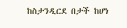ከስታንዲርደ በታች ከሆነ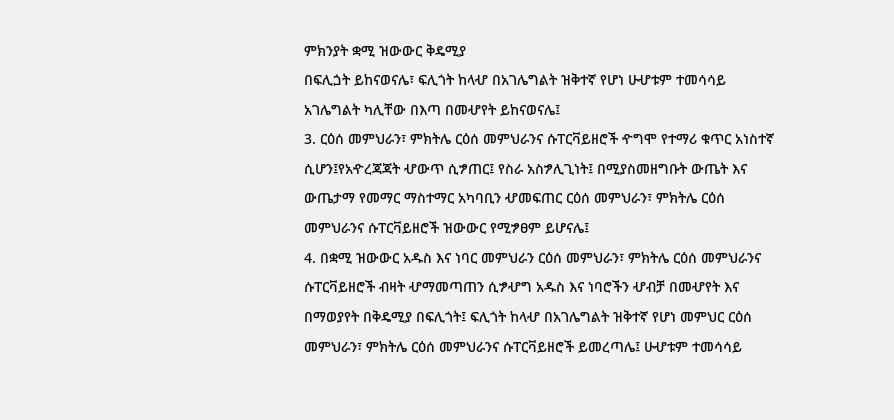ምክንያት ቋሚ ዝውውር ቅዴሚያ
በፍሊጏት ይከናወናሌ፣ ፍሊጎት ከላሇ በአገሌግልት ዝቅተኛ የሆነ ሁሇቱም ተመሳሳይ
አገሌግልት ካሊቸው በእጣ በመሇየት ይከናወናሌ፤
3. ርዕሰ መምህራን፣ ምክትሌ ርዕሰ መምህራንና ሱፐርቫይዘሮች ዯግሞ የተማሪ ቁጥር አነስተኛ
ሲሆን፤የአዯረጃጃት ሇውጥ ሲፇጠር፤ የስራ አስፇሊጊነት፤ በሚያስመዘግቡት ውጤት እና
ውጤታማ የመማር ማስተማር አካባቢን ሇመፍጠር ርዕሰ መምህራን፣ ምክትሌ ርዕሰ
መምህራንና ሱፐርቫይዘሮች ዝውውር የሚፇፀም ይሆናሌ፤
4. በቋሚ ዝውውር አዱስ እና ነባር መምህራን ርዕሰ መምህራን፣ ምክትሌ ርዕሰ መምህራንና
ሱፐርቫይዘሮች ብዛት ሇማመጣጠን ሲፇሇግ አዱስ እና ነባሮችን ሇብቻ በመሇየት እና
በማወያየት በቅዴሚያ በፍሊጎት፤ ፍሊጎት ከላሇ በአገሌግልት ዝቅተኛ የሆነ መምህር ርዕሰ
መምህራን፣ ምክትሌ ርዕሰ መምህራንና ሱፐርቫይዘሮች ይመረጣሌ፤ ሁሇቱም ተመሳሳይ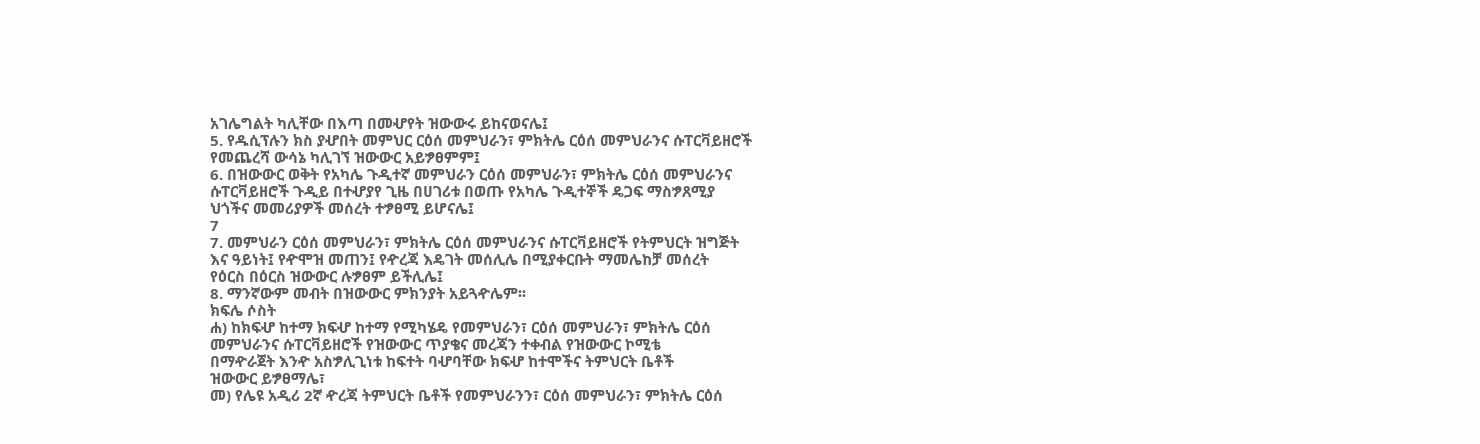አገሌግልት ካሊቸው በእጣ በመሇየት ዝውውሩ ይከናወናሌ፤
5. የዱሲፕሉን ክስ ያሇበት መምህር ርዕሰ መምህራን፣ ምክትሌ ርዕሰ መምህራንና ሱፐርቫይዘሮች
የመጨረሻ ውሳኔ ካሊገኘ ዝውውር አይፇፀምም፤
6. በዝውውር ወቅት የአካሌ ጉዲተኛ መምህራን ርዕሰ መምህራን፣ ምክትሌ ርዕሰ መምህራንና
ሱፐርቫይዘሮች ጉዲይ በተሇያየ ጊዜ በሀገሪቱ በወጡ የአካሌ ጉዲተኞች ዴጋፍ ማስፇጸሚያ
ህጎችና መመሪያዎች መሰረት ተፇፀሚ ይሆናሌ፤
7
7. መምህራን ርዕሰ መምህራን፣ ምክትሌ ርዕሰ መምህራንና ሱፐርቫይዘሮች የትምህርት ዝግጅት
እና ዓይነት፤ የዯሞዝ መጠን፤ የዯረጃ እዴገት መሰሊሌ በሚያቀርቡት ማመሌከቻ መሰረት
የዕርስ በዕርስ ዝውውር ሉፇፀም ይችሊሌ፤
8. ማንኛውም መብት በዝውውር ምክንያት አይጓዯሌም፡፡
ክፍሌ ሶስት
ሐ) ከክፍሇ ከተማ ክፍሇ ከተማ የሚካሄዴ የመምህራን፣ ርዕሰ መምህራን፣ ምክትሌ ርዕሰ
መምህራንና ሱፐርቫይዘሮች የዝውውር ጥያቄና መረጃን ተቀብል የዝውውር ኮሚቴ
በማዯራጀት እንዯ አስፇሊጊነቱ ከፍተት ባሇባቸው ክፍሇ ከተሞችና ትምህርት ቤቶች
ዝውውር ይፇፀማሌ፣
መ) የሌዩ አዲሪ 2ኛ ዯረጃ ትምህርት ቤቶች የመምህራንን፣ ርዕሰ መምህራን፣ ምክትሌ ርዕሰ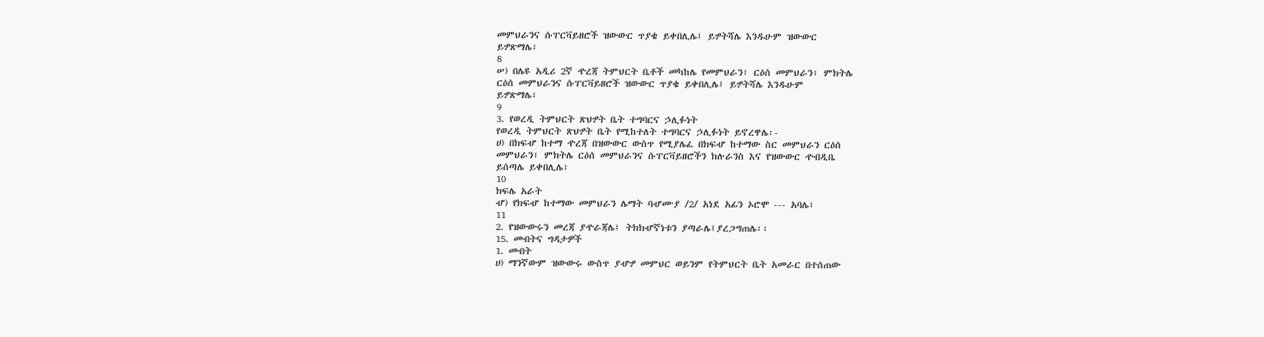መምህራንና ሱፐርቫይዘሮች ዝውውር ጥያቄ ይቀበሊሌ፤ ይፇትሻሌ እንዱሁም ዝውውር
ይፇጽማሌ፣
8
ሠ) በሌዩ አዲሪ 2ኛ ዯረጃ ትምህርት ቤቶች መካከሌ የመምህራን፣ ርዕሰ መምህራን፣ ምክትሌ
ርዕሰ መምህራንና ሱፐርቫይዘሮች ዝውውር ጥያቄ ይቀበሊሌ፤ ይፇትሻሌ እንዱሁም
ይፇጽማሌ፣
9
3. የወረዲ ትምህርት ጽህፇት ቤት ተግባርና ኃሊፉነት
የወረዲ ትምህርት ጽህፇት ቤት የሚከተለት ተግባርና ኃሊፉነት ይኖረዋሌ፡-
ሀ) በክፍሇ ከተማ ዯረጃ በዝውውር ውስጥ የሚያሌፈ በክፍሇ ከተማው ስር መምህራን ርዕሰ
መምህራን፣ ምክትሌ ርዕሰ መምህራንና ሱፐርቫይዘሮችን ክሉራንስ እና የዝውውር ዯብዲቤ
ይሰጣሌ ይቀበሊሌ፣
10
ክፍሌ አራት
ሇ) የክፍሇ ከተማው መምህራን ሌማት ባሇሙያ /2/ አነደ አፊን ኦሮሞ --- አባሌ፣
11
2. የዝውውሩን መረጃ ያዯራጃሌ፤ ትክክሇኛነቱን ያጣራሌ፤ያረጋግጠሌ፡፡
15. መብትና ግዳታዎች
1. መብት
ሀ) ማንኛውም ዝውውሩ ውስጥ ያሇፇ መምህር ወይንም የትምህርት ቤት አመራር በተሰጠው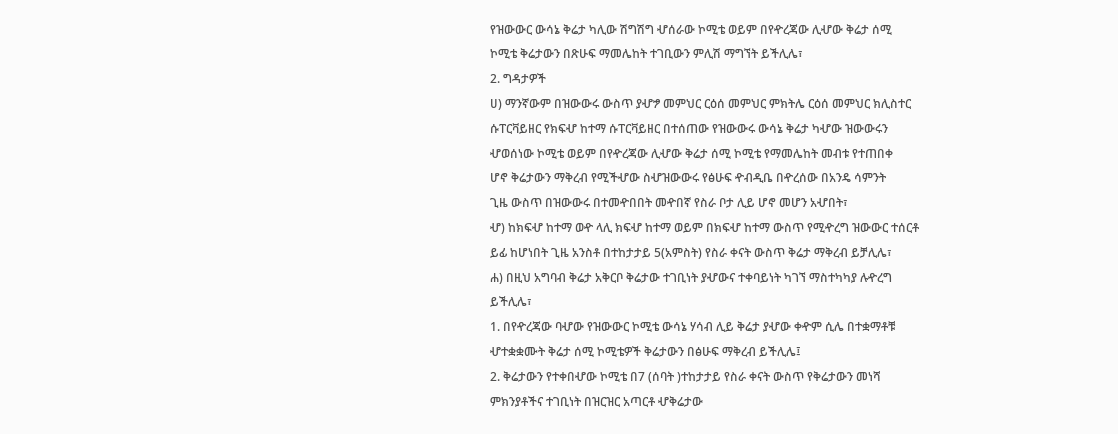የዝውውር ውሳኔ ቅሬታ ካሊው ሽግሽግ ሇሰራው ኮሚቴ ወይም በየዯረጃው ሊሇው ቅሬታ ሰሚ
ኮሚቴ ቅሬታውን በጽሁፍ ማመሌከት ተገቢውን ምሊሽ ማግኘት ይችሊሌ፣
2. ግዳታዎች
ሀ) ማንኛውም በዝውውሩ ውስጥ ያሇፇ መምህር ርዕሰ መምህር ምክትሌ ርዕሰ መምህር ክሊስተር
ሱፐርቫይዘር የክፍሇ ከተማ ሱፐርቫይዘር በተሰጠው የዝውውሩ ውሳኔ ቅሬታ ካሇው ዝውውሩን
ሇወሰነው ኮሚቴ ወይም በየዯረጃው ሊሇው ቅሬታ ሰሚ ኮሚቴ የማመሌከት መብቱ የተጠበቀ
ሆኖ ቅሬታውን ማቅረብ የሚችሇው ስሇዝውውሩ የፅሁፍ ዯብዲቤ በዯረሰው በአንዴ ሳምንት
ጊዜ ውስጥ በዝውውሩ በተመዯበበት መዯበኛ የስራ ቦታ ሊይ ሆኖ መሆን አሇበት፣
ሇ) ከክፍሇ ከተማ ወዯ ላሊ ክፍሇ ከተማ ወይም በክፍሇ ከተማ ውስጥ የሚዯረግ ዝውውር ተሰርቶ
ይፊ ከሆነበት ጊዜ አንስቶ በተከታታይ 5(አምስት) የስራ ቀናት ውስጥ ቅሬታ ማቅረብ ይቻሊሌ፣
ሐ) በዚህ አግባብ ቅሬታ አቅርቦ ቅሬታው ተገቢነት ያሇውና ተቀባይነት ካገኘ ማስተካካያ ሉዯረግ
ይችሊሌ፣
1. በየዯረጃው ባሇው የዝውውር ኮሚቴ ውሳኔ ሃሳብ ሊይ ቅሬታ ያሇው ቀዯም ሲሌ በተቋማቶቹ
ሇተቋቋሙት ቅሬታ ሰሚ ኮሚቴዎች ቅሬታውን በፅሁፍ ማቅረብ ይችሊሌ፤
2. ቅሬታውን የተቀበሇው ኮሚቴ በ7 (ሰባት )ተከታታይ የስራ ቀናት ውስጥ የቅሬታውን መነሻ
ምክንያቶችና ተገቢነት በዝርዝር አጣርቶ ሇቅሬታው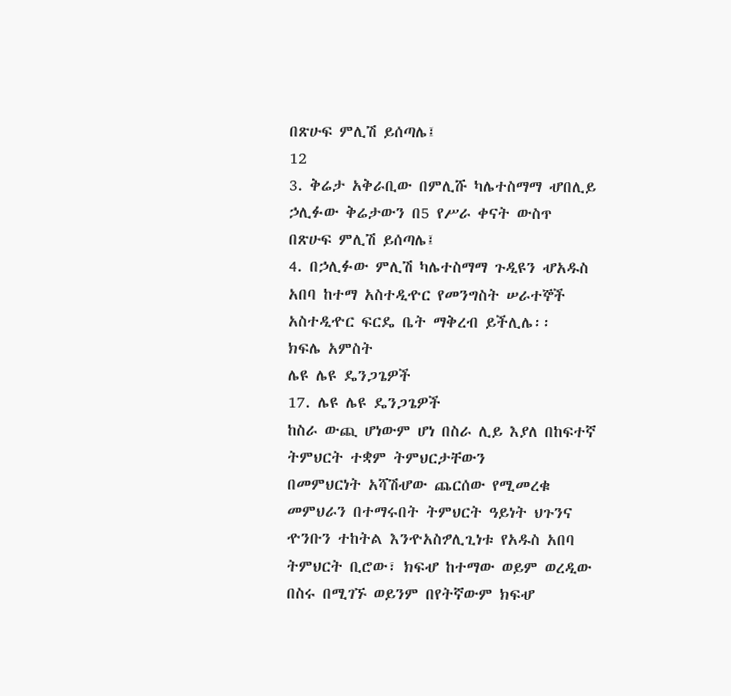በጽሁፍ ምሊሽ ይሰጣሌ፤
12
3. ቅሬታ አቅራቢው በምሊሹ ካሌተስማማ ሇበሊይ ኃሊፉው ቅሬታውን በ5 የሥራ ቀናት ውስጥ
በጽሁፍ ምሊሽ ይሰጣሌ፤
4. በኃሊፉው ምሊሽ ካሌተስማማ ጉዲዩን ሇአዱስ አበባ ከተማ አስተዲዯር የመንግስት ሠራተኞች
አስተዲዯር ፍርዴ ቤት ማቅረብ ይችሊሌ፡፡
ክፍሌ አምስት
ሌዩ ሌዩ ዴንጋጌዎች
17. ሌዩ ሌዩ ዴንጋጌዎች
ከስራ ውጪ ሆነውም ሆነ በስራ ሊይ እያለ በከፍተኛ ትምህርት ተቋም ትምህርታቸውን
በመምህርነት አሻሽሇው ጨርሰው የሚመረቁ መምህራን በተማሩበት ትምህርት ዓይነት ህጉንና
ዯንቡን ተከትል እንዯአስፇሊጊነቱ የአዱስ አበባ ትምህርት ቢሮው፣ ክፍሇ ከተማው ወይም ወረዲው
በስሩ በሚገኙ ወይንም በየትኛውም ክፍሇ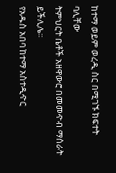ከተማ ወይም ወረዲ ስር በሚገኙ ክፍተት ባሊቸው
ትምህርት ቤቶች አዘዋውሮ በመመዯብ ማሰራት ይችሊሌ፡፡
የአዱስ አበባ ከተማ አስተዲዯር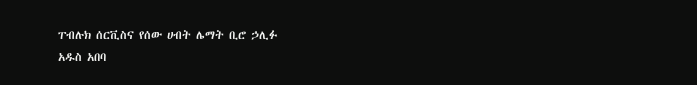ፐብሉክ ሰርቪስና የሰው ሀብት ሌማት ቢሮ ኃሊፉ
አዱስ አበባ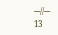---//---
13